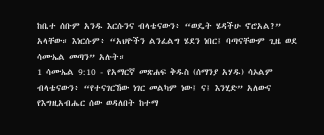ከቤተ ሰቡም አንዱ እርሱንና ብላቴናውን፥ “ወዴት ሄዳችሁ ኖሮአል?” አላቸው። እነርሱም፥ “አህዮችን ልንፈልግ ሄደን ነበር፤ ባጣናቸውም ጊዜ ወደ ሳሙኤል መጣን” አሉት።
1 ሳሙኤል 9:10 - የአማርኛ መጽሐፍ ቅዱስ (ሰማንያ አሃዱ) ሳኦልም ብላቴናውን፥ “የተናገርኸው ነገር መልካም ነው፤ ና፤ እንሂድ” አለውና የእግዚአብሔር ሰው ወዳለበት ከተማ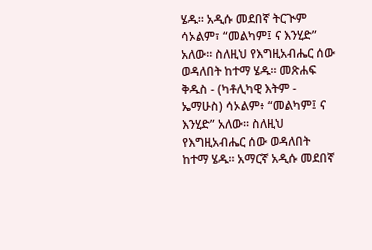ሄዱ። አዲሱ መደበኛ ትርጒም ሳኦልም፣ “መልካም፤ ና እንሂድ” አለው። ስለዚህ የእግዚአብሔር ሰው ወዳለበት ከተማ ሄዱ። መጽሐፍ ቅዱስ - (ካቶሊካዊ እትም - ኤማሁስ) ሳኦልም፥ “መልካም፤ ና እንሂድ” አለው። ስለዚህ የእግዚአብሔር ሰው ወዳለበት ከተማ ሄዱ። አማርኛ አዲሱ መደበኛ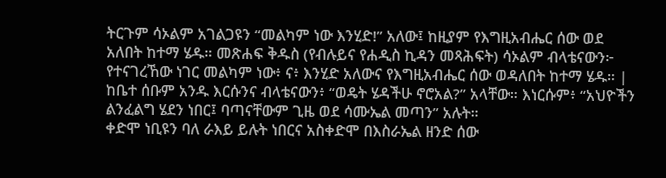ትርጉም ሳኦልም አገልጋዩን “መልካም ነው እንሂድ!” አለው፤ ከዚያም የእግዚአብሔር ሰው ወደ አለበት ከተማ ሄዱ። መጽሐፍ ቅዱስ (የብሉይና የሐዲስ ኪዳን መጻሕፍት) ሳኦልም ብላቴናውን፦ የተናገረኸው ነገር መልካም ነው፥ ና፥ እንሂድ አለውና የእግዚአብሔር ሰው ወዳለበት ከተማ ሄዱ። |
ከቤተ ሰቡም አንዱ እርሱንና ብላቴናውን፥ “ወዴት ሄዳችሁ ኖሮአል?” አላቸው። እነርሱም፥ “አህዮችን ልንፈልግ ሄደን ነበር፤ ባጣናቸውም ጊዜ ወደ ሳሙኤል መጣን” አሉት።
ቀድሞ ነቢዩን ባለ ራእይ ይሉት ነበርና አስቀድሞ በእስራኤል ዘንድ ሰው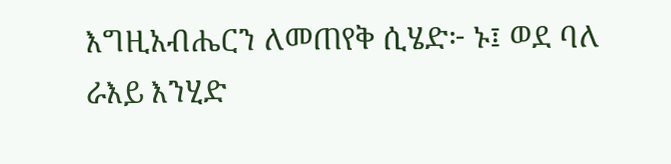እግዚአብሔርን ለመጠየቅ ሲሄድ፦ ኑ፤ ወደ ባለ ራእይ እንሂድ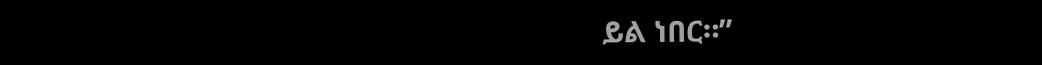ይል ነበር።”